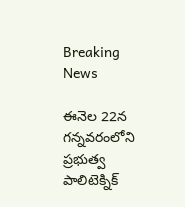Breaking News

ఈనెల 22న గన్నవరంలోని ప్రభుత్వ పాలిటెక్నిక్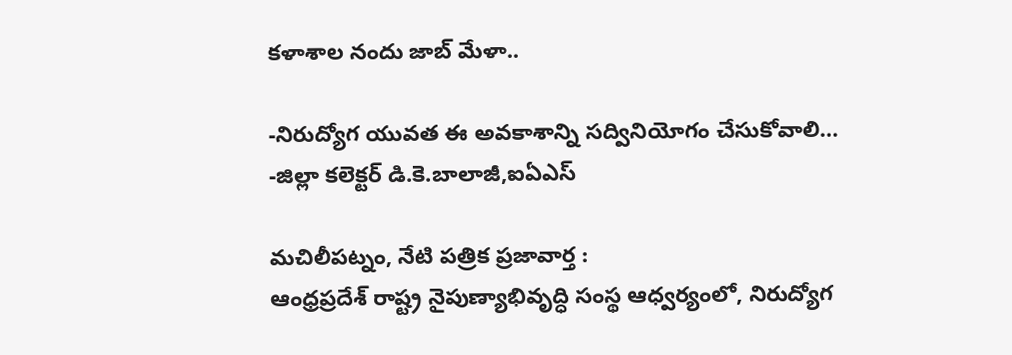కళాశాల నందు జాబ్ మేళా..

-నిరుద్యోగ యువత ఈ అవకాశాన్ని సద్వినియోగం చేసుకోవాలి…
-జిల్లా కలెక్టర్ డి.కె.బాలాజీ,ఐఏఎస్

మచిలీపట్నం, నేటి పత్రిక ప్రజావార్త :
ఆంధ్రప్రదేశ్ రాష్ట్ర నైపుణ్యాభివృద్ధి సంస్థ ఆధ్వర్యంలో, నిరుద్యోగ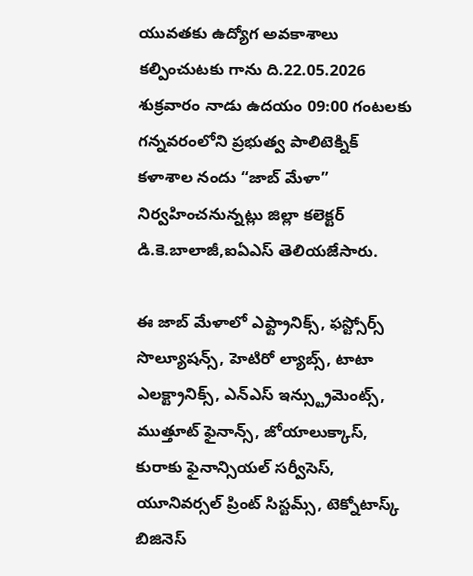యువతకు ఉద్యోగ అవకాశాలు కల్పించుటకు గాను ది.22.05.2026 శుక్రవారం నాడు ఉదయం 09:00 గంటలకు గన్నవరంలోని ప్రభుత్వ పాలిటెక్నిక్ కళాశాల నందు “జాబ్ మేళా” నిర్వహించనున్నట్లు జిల్లా కలెక్టర్  డి.కె.బాలాజీ,ఐఏఎస్ తెలియజేసారు.

ఈ జాబ్ మేళాలో ఎఫ్ట్రానిక్స్, ఫస్ట్సోర్స్ సొల్యూషన్స్, హెటిరో ల్యాబ్స్, టాటా ఎలక్ట్రానిక్స్, ఎన్ఎస్ ఇన్స్ట్రుమెంట్స్, ముత్తూట్ ఫైనాన్స్, జోయాలుక్కాస్, కురాకు ఫైనాన్సియల్ సర్వీసెస్, యూనివర్సల్ ప్రింట్ సిస్టమ్స్, టెక్నోటాస్క్ బిజినెస్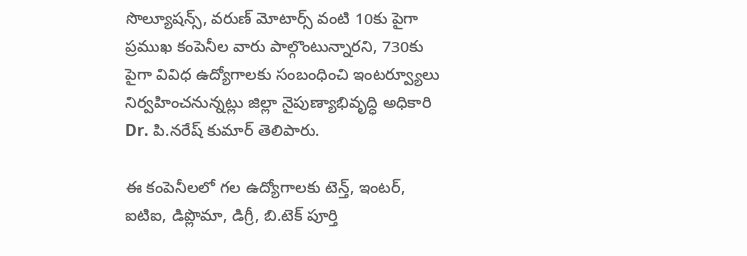సొల్యూషన్స్, వరుణ్ మోటార్స్ వంటి 10కు పైగా ప్రముఖ కంపెనీల వారు పాల్గొంటున్నారని, 730కు పైగా వివిధ ఉద్యోగాలకు సంబంధించి ఇంటర్వ్యూలు నిర్వహించనున్నట్లు జిల్లా నైపుణ్యాభివృద్ధి అధికారి Dr. పి.నరేష్ కుమార్ తెలిపారు.

ఈ కంపెనీలలో గల ఉద్యోగాలకు టెన్త్, ఇంటర్, ఐటిఐ, డిప్లొమా, డిగ్రీ, బి.టెక్ పూర్తి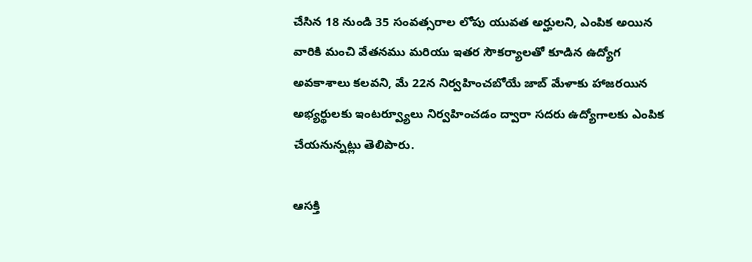చేసిన 18 నుండి 35 సంవత్సరాల లోపు యువత అర్హులని, ఎంపిక అయిన వారికి మంచి వేతనము మరియు ఇతర సౌకర్యాలతో కూడిన ఉద్యోగ అవకాశాలు కలవని, మే 22న నిర్వహించబోయే జాబ్ మేళాకు హాజరయిన అభ్యర్థులకు ఇంటర్వ్యూలు నిర్వహించడం ద్వారా సదరు ఉద్యోగాలకు ఎంపిక చేయనున్నట్లు తెలిపారు.

ఆసక్తి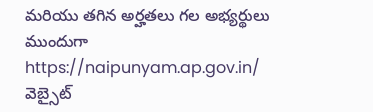మరియు తగిన అర్హతలు గల అభ్యర్థులు ముందుగా https://naipunyam.ap.gov.in/ వెబ్సైట్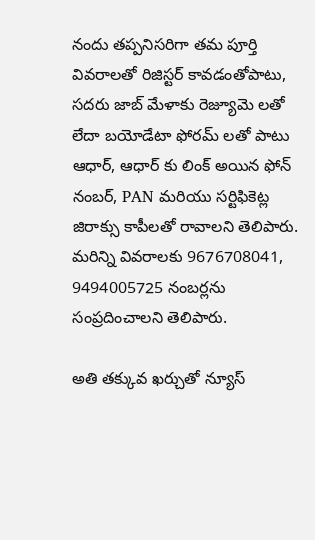నందు తప్పనిసరిగా తమ పూర్తి వివరాలతో రిజిస్టర్ కావడంతోపాటు, సదరు జాబ్ మేళాకు రెజ్యూమె లతో లేదా బయోడేటా ఫోరమ్ లతో పాటు ఆధార్, ఆధార్ కు లింక్ అయిన ఫోన్ నంబర్, PAN మరియు సర్టిఫికెట్ల జిరాక్సు కాపీలతో రావాలని తెలిపారు. మరిన్ని వివరాలకు 9676708041, 9494005725 నంబర్లను సంప్రదించాలని తెలిపారు.

అతి తక్కువ ఖర్చుతో న్యూస్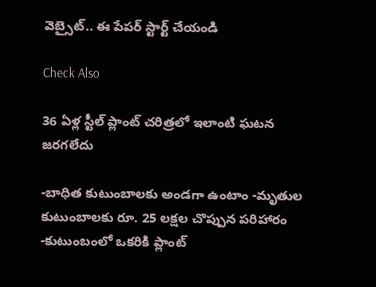వెబ్సైట్.. ఈ పేపర్ స్టార్ట్ చేయండి

Check Also

36 ఏళ్ల స్టీల్ ప్లాంట్ చరిత్రలో ఇలాంటి ఘటన జరగలేదు

-బాధిత కుటుంబాలకు అండగా ఉంటాం -మృతుల కుటుంబాలకు రూ. 25 లక్షల చొప్పున పరిహారం -కుటుంబంలో ఒకరికి ప్లాంట్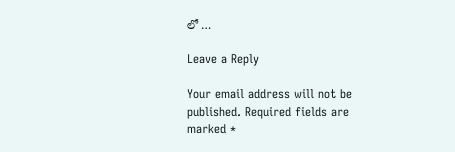లో …

Leave a Reply

Your email address will not be published. Required fields are marked *